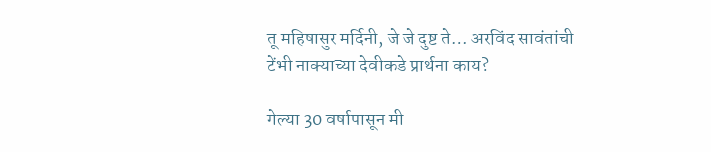तू महिषासुर मर्दिनी, जे जे दुष्ट ते… अरविंद सावंतांची टेंभी नाक्याच्या देवीकडे प्रार्थना काय?

गेल्या 30 वर्षापासून मी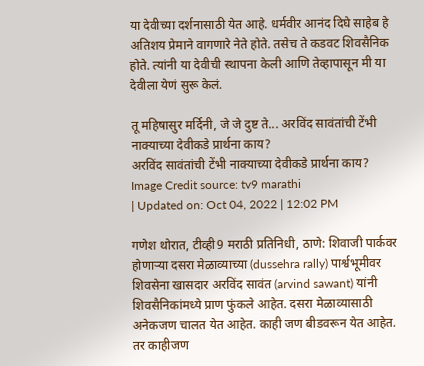या देवीच्या दर्शनासाठी येत आहे. धर्मवीर आनंद दिघे साहेब हे अतिशय प्रेमाने वागणारे नेते होते. तसेच ते कडवट शिवसैनिक होते. त्यांनी या देवीची स्थापना केली आणि तेव्हापासून मी या देवीला येणं सुरू केलं.

तू महिषासुर मर्दिनी, जे जे दुष्ट ते... अरविंद सावंतांची टेंभी नाक्याच्या देवीकडे प्रार्थना काय?
अरविंद सावंतांची टेंभी नाक्याच्या देवीकडे प्रार्थना काय?
Image Credit source: tv9 marathi
| Updated on: Oct 04, 2022 | 12:02 PM

गणेश थोरात, टीव्ही9 मराठी प्रतिनिधी, ठाणे: शिवाजी पार्कवर होणाऱ्या दसरा मेळाव्याच्या (dussehra rally) पार्श्वभूमीवर शिवसेना खासदार अरविंद सावंत (arvind sawant) यांनी शिवसैनिकांमध्ये प्राण फुंकले आहेत. दसरा मेळाव्यासाठी अनेकजण चालत येत आहेत. काही जण बीडवरून येत आहेत. तर काहीजण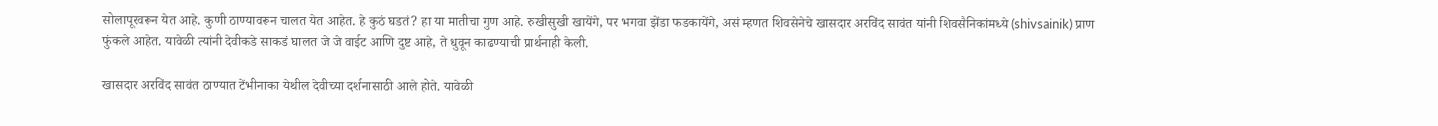सोलापूरवरून येत आहे. कुणी ठाण्यावरून चालत येत आहेत. हे कुठं घडतं? हा या मातीचा गुण आहे. रुखीसुखी खायेंगे, पर भगवा झेंडा फडकायेंगे, असं म्हणत शिवसेनेचे खासदार अरविंद सावंत यांनी शिवसैनिकांमध्ये (shivsainik) प्राण फुंकले आहेत. यावेळी त्यांनी देवीकडे साकडं घालत जे जे वाईट आणि दुष्ट आहे, ते धुवून काढण्याची प्रार्थनाही केली.

खासदार अरविंद सावंत ठाण्यात टेंभीनाका येथील देवीच्या दर्शनासाठी आले होते. यावेळी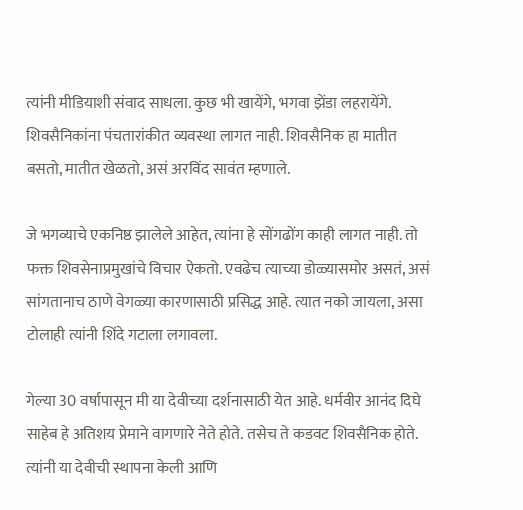त्यांनी मीडियाशी संवाद साधला. कुछ भी खायेंगे, भगवा झेंडा लहरायेंगे. शिवसैनिकांना पंचतारांकीत व्यवस्था लागत नाही. शिवसैनिक हा मातीत बसतो, मातीत खेळतो, असं अरविंद सावंत म्हणाले.

जे भगव्याचे एकनिष्ठ झालेले आहेत, त्यांना हे सोंगढोंग काही लागत नाही. तो फक्त शिवसेनाप्रमुखांचे विचार ऐकतो. एवढेच त्याच्या डोळ्यासमोर असतं, असं सांगतानाच ठाणे वेगळ्या कारणासाठी प्रसिद्ध आहे. त्यात नको जायला, असा टोलाही त्यांनी शिंदे गटाला लगावला.

गेल्या 30 वर्षापासून मी या देवीच्या दर्शनासाठी येत आहे. धर्मवीर आनंद दिघे साहेब हे अतिशय प्रेमाने वागणारे नेते होते. तसेच ते कडवट शिवसैनिक होते. त्यांनी या देवीची स्थापना केली आणि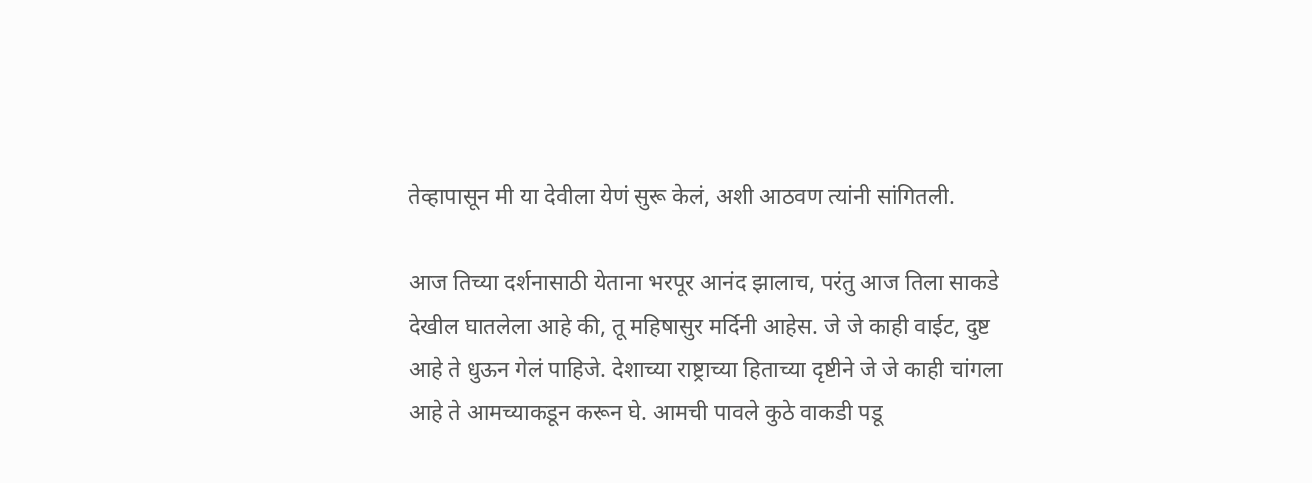तेव्हापासून मी या देवीला येणं सुरू केलं, अशी आठवण त्यांनी सांगितली.

आज तिच्या दर्शनासाठी येताना भरपूर आनंद झालाच, परंतु आज तिला साकडे देखील घातलेला आहे की, तू महिषासुर मर्दिनी आहेस. जे जे काही वाईट, दुष्ट आहे ते धुऊन गेलं पाहिजे. देशाच्या राष्ट्राच्या हिताच्या दृष्टीने जे जे काही चांगला आहे ते आमच्याकडून करून घे. आमची पावले कुठे वाकडी पडू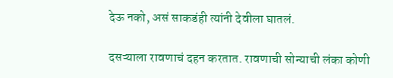देऊ नको, असं साकडंही त्यांनी देवीला घातलं.

दसऱ्याला रावणाचं दहन करतात. रावणाची सोन्याची लंका कोणी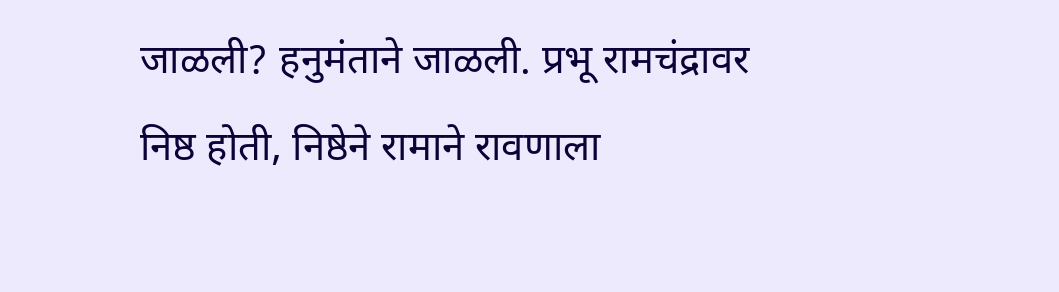जाळली? हनुमंताने जाळली. प्रभू रामचंद्रावर निष्ठ होती, निष्ठेने रामाने रावणाला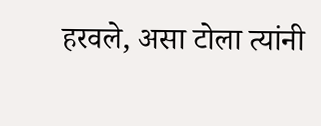हरवले, असा टोला त्यांनी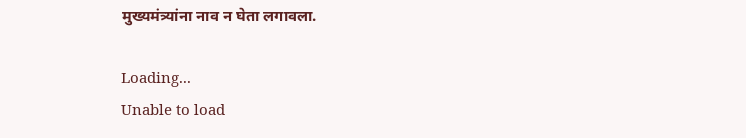मुख्यमंत्र्यांना नाव न घेता लगावला.

Loading...
Unable to load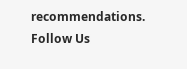recommendations.
Follow Us